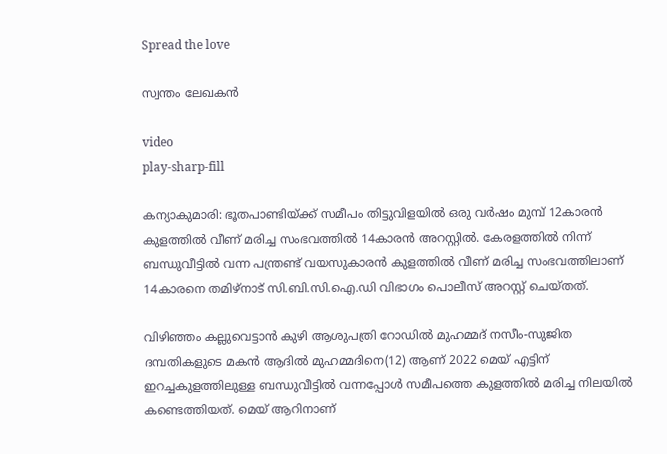Spread the love

സ്വന്തം ലേഖകൻ

video
play-sharp-fill

കന്യാകുമാരി: ഭൂതപാണ്ടിയ്ക്ക് സമീപം തിട്ടുവിളയിൽ ഒരു വർഷം മുമ്പ് 12കാരൻ കുളത്തിൽ വീണ് മരിച്ച സംഭവത്തിൽ 14കാരൻ അറസ്റ്റിൽ. കേരളത്തിൽ നിന്ന് ബന്ധുവീട്ടിൽ വന്ന പന്ത്രണ്ട് വയസുകാരൻ കുളത്തിൽ വീണ് മരിച്ച സംഭവത്തിലാണ് 14കാരനെ തമിഴ്നാട് സി.ബി.സി.ഐ.ഡി വിഭാഗം പൊലീസ് അറസ്റ്റ് ചെയ്തത്.

വിഴിഞ്ഞം കല്ലുവെട്ടാൻ കുഴി ആശുപത്രി റോഡിൽ മുഹമ്മദ് നസീം-സുജിത ദമ്പതികളുടെ മകൻ ആദിൽ മുഹമ്മദിനെ(12) ആണ് 2022 മെയ് എട്ടിന് ഇറച്ചകുളത്തിലുള്ള ബന്ധുവീട്ടിൽ വന്നപ്പോൾ സമീപത്തെ കുളത്തിൽ മരിച്ച നിലയിൽ കണ്ടെത്തിയത്. മെയ് ആറിനാണ്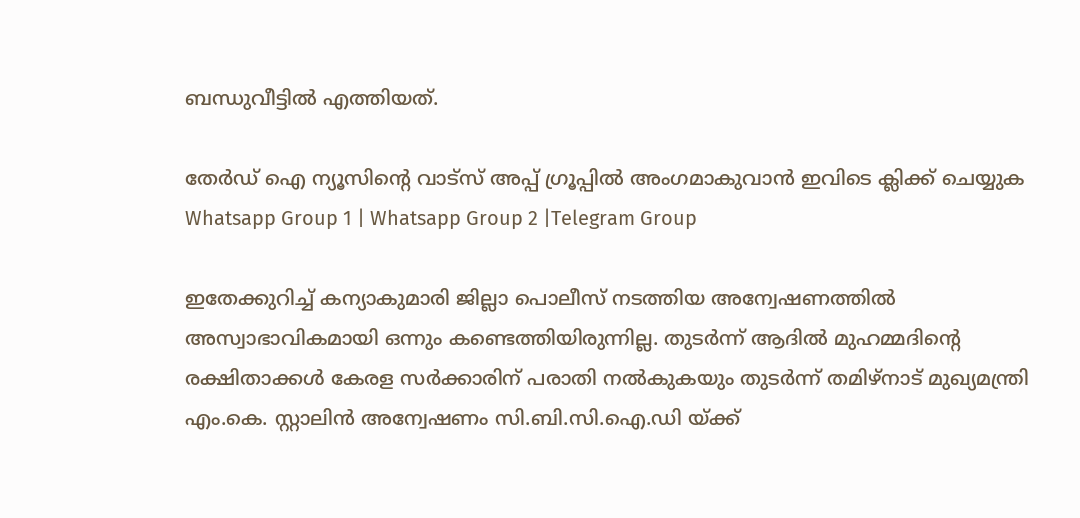ബന്ധുവീട്ടിൽ എത്തിയത്.

തേർഡ് ഐ ന്യൂസിന്റെ വാട്സ് അപ്പ് ഗ്രൂപ്പിൽ അംഗമാകുവാൻ ഇവിടെ ക്ലിക്ക് ചെയ്യുക
Whatsapp Group 1 | Whatsapp Group 2 |Telegram Group

ഇതേക്കുറിച്ച് കന്യാകുമാരി ജില്ലാ പൊലീസ് നടത്തിയ അന്വേഷണത്തിൽ അസ്വാഭാവികമായി ഒന്നും കണ്ടെത്തിയിരുന്നില്ല. തുടർന്ന് ആദിൽ മുഹമ്മദിന്റെ രക്ഷിതാക്കൾ കേരള സർക്കാരിന് പരാതി നൽകുകയും തുടർന്ന് തമിഴ്നാട് മുഖ്യമന്ത്രി എം.കെ. സ്റ്റാലിൻ അന്വേഷണം സി.ബി.സി.ഐ.ഡി യ്ക്ക്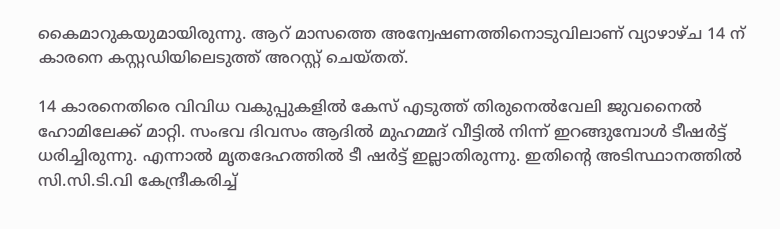കൈമാറുകയുമായിരുന്നു. ആറ് മാസത്തെ അന്വേഷണത്തിനൊടുവിലാണ് വ്യാഴാഴ്ച 14 ന് കാരനെ കസ്റ്റഡിയിലെടുത്ത് അറസ്റ്റ് ചെയ്തത്.

14 കാരനെതിരെ വിവിധ വകുപ്പുകളിൽ കേസ് എടുത്ത് തിരുനെൽവേലി ജുവനൈൽ ഹോമിലേക്ക് മാറ്റി. സംഭവ ദിവസം ആദിൽ മുഹമ്മദ് വീട്ടിൽ നിന്ന് ഇറങ്ങുമ്പോൾ ടീഷർട്ട് ധരിച്ചിരുന്നു. എന്നാൽ മൃതദേഹത്തിൽ ടീ ഷർട്ട് ഇല്ലാതിരുന്നു. ഇതിന്റെ അടിസ്ഥാനത്തിൽ സി.സി.ടി.വി കേന്ദ്രീകരിച്ച്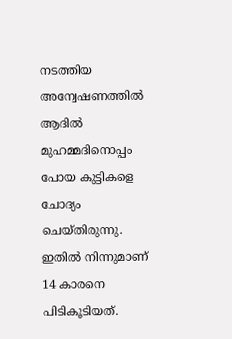നടത്തിയ അന്വേഷണത്തിൽ ആദിൽ മുഹമ്മദിനൊപ്പം പോയ കുട്ടികളെ ചോദ്യം ചെയ്തിരുന്നു. ഇതിൽ നിന്നുമാണ് 14 കാരനെ പിടികൂടിയത്.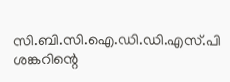സി.ബി.സി.ഐ.ഡി.ഡി.എസ്.പി ശങ്കറിന്റെ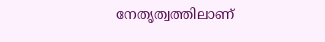നേതൃത്വത്തിലാണ്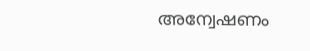അന്വേഷണം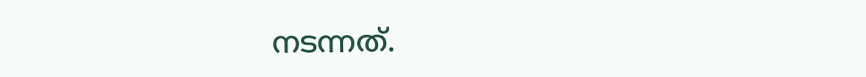നടന്നത്.